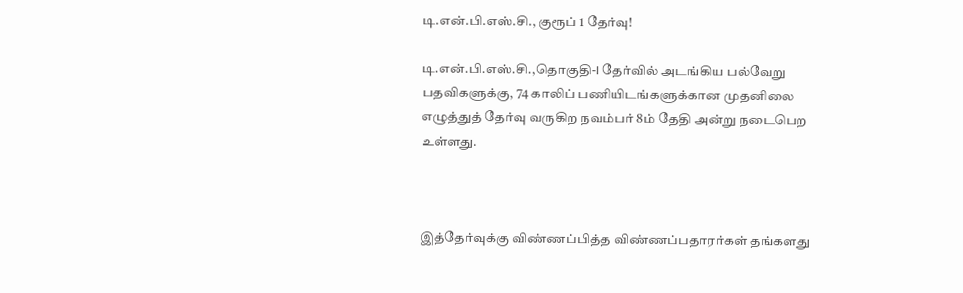டி.என்.பி.எஸ்.சி., குரூப் 1 தேர்வு!

டி.என்.பி.எஸ்.சி.,தொகுதி-I தேர்வில் அடங்கிய பல்வேறு பதவிகளுக்கு, 74 காலிப் பணியிடங்களுக்கான முதனிலை எழுத்துத் தேர்வு வருகிற நவம்பர் 8ம் தேதி அன்று நடைபெற உள்ளது.



இத்தேர்வுக்கு விண்ணப்பித்த விண்ணப்பதாரர்கள் தங்களது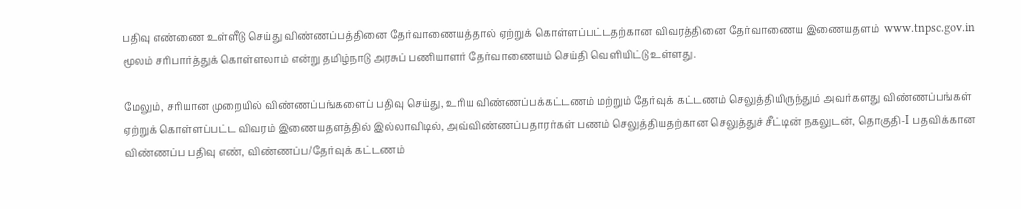பதிவு எண்ணை உள்ளீடு செய்து விண்ணப்பத்தினை தேர்வாணையத்தால் ஏற்றுக் கொள்ளப்பட்டதற்கான விவரத்தினை தேர்வாணைய இணையதளம்  www.tnpsc.gov.in மூலம் சரிபார்த்துக் கொள்ளலாம் என்று தமிழ்நாடு அரசுப் பணியாளர் தேர்வாணையம் செய்தி வெளியிட்டு உள்ளது.

மேலும், சரியான முறையில் விண்ணப்பங்களைப் பதிவு செய்து, உரிய விண்ணப்பக்கட்டணம் மற்றும் தேர்வுக் கட்டணம் செலுத்தியிருந்தும் அவர்களது விண்ணப்பங்கள் ஏற்றுக் கொள்ளப்பட்ட விவரம் இணையதளத்தில் இல்லாவிடில், அவ்விண்ணப்பதாரர்கள் பணம் செலுத்தியதற்கான செலுத்துச் சீட்டின் நகலுடன், தொகுதி-I பதவிக்கான விண்ணப்ப பதிவு எண், விண்ணப்ப/தேர்வுக் கட்டணம்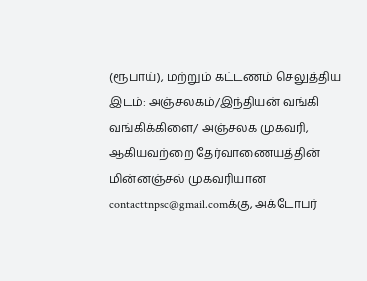(ரூபாய்), மற்றும் கட்டணம் செலுத்திய இடம்: அஞ்சலகம்/இந்தியன் வங்கி வங்கிக்கிளை/ அஞ்சலக முகவரி, ஆகியவற்றை தேர்வாணையத்தின் மின்னஞ்சல் முகவரியான contacttnpsc@gmail.comக்கு, அக்டோபர்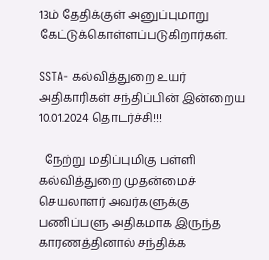13ம் தேதிக்குள் அனுப்புமாறு கேட்டுக்கொள்ளப்படுகிறார்கள்.

SSTA- கல்வித்துறை உயர் அதிகாரிகள் சந்திப்பின் இன்றைய 10.01.2024 தொடர்ச்சி!!!

  நேற்று மதிப்புமிகு பள்ளி கல்வித்துறை முதன்மைச் செயலாளர் அவர்களுக்கு பணிப்பளு அதிகமாக இருந்த காரணத்தினால் சந்திக்க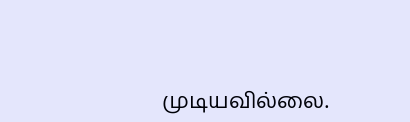முடியவில்லை.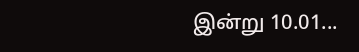இன்று 10.01...